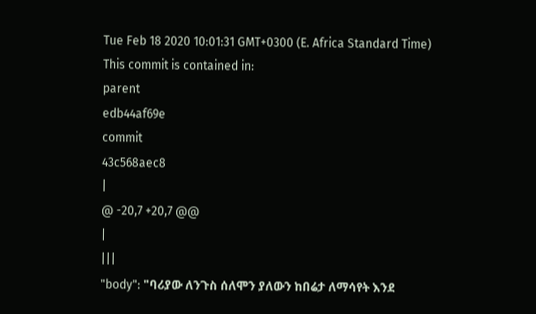Tue Feb 18 2020 10:01:31 GMT+0300 (E. Africa Standard Time)
This commit is contained in:
parent
edb44af69e
commit
43c568aec8
|
@ -20,7 +20,7 @@
|
|||
"body": "ባሪያው ለንጉስ ሰለሞን ያለውን ከበሬታ ለማሳየት እንደ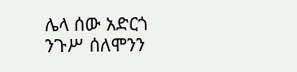ሌላ ሰው አድርጎ ንጉሥ ሰለሞንን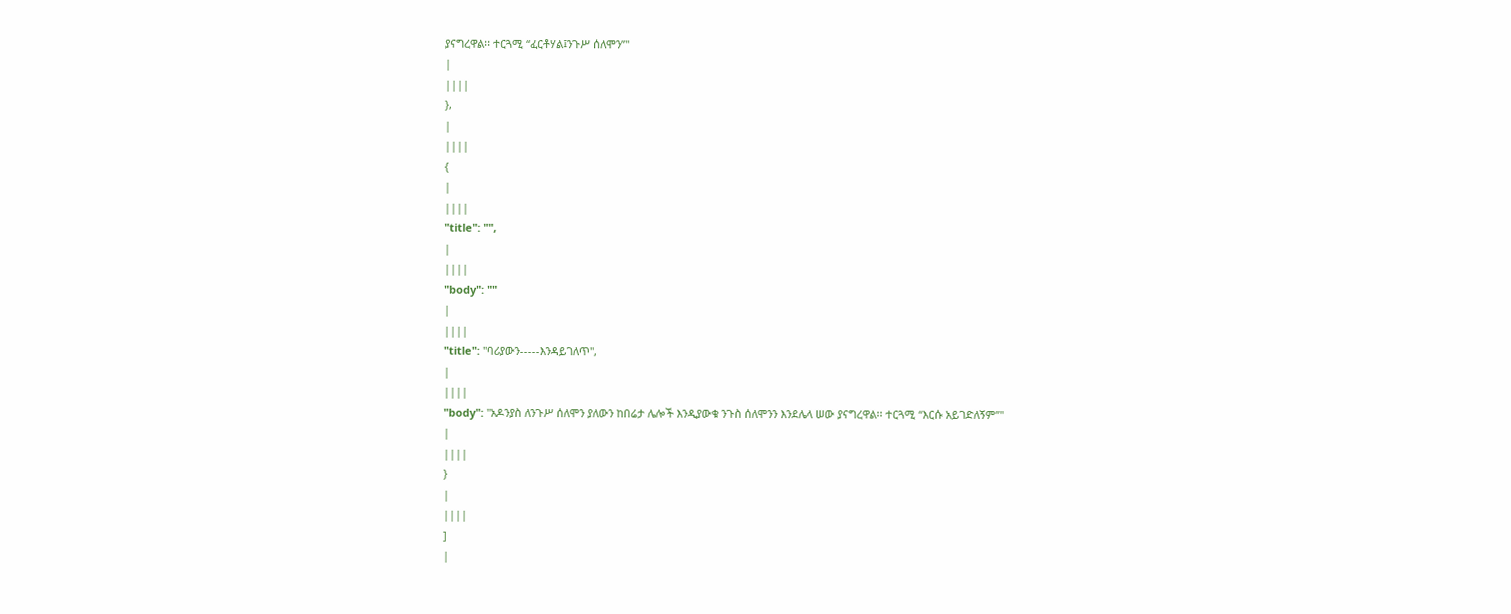ያናግረዋል፡፡ ተርጓሚ “ፈርቶሃል፤ንጉሥ ሰለሞን”"
|
||||
},
|
||||
{
|
||||
"title": "",
|
||||
"body": ""
|
||||
"title": "ባሪያውን-----እንዳይገለጥ",
|
||||
"body": "አዶንያስ ለንጉሥ ሰለሞን ያለውን ከበሬታ ሌሎች እንዲያውቁ ንጉስ ሰለሞንን እንደሌላ ሠው ያናግረዋል፡፡ ተርጓሚ “እርሱ አይገድለኝም”"
|
||||
}
|
||||
]
|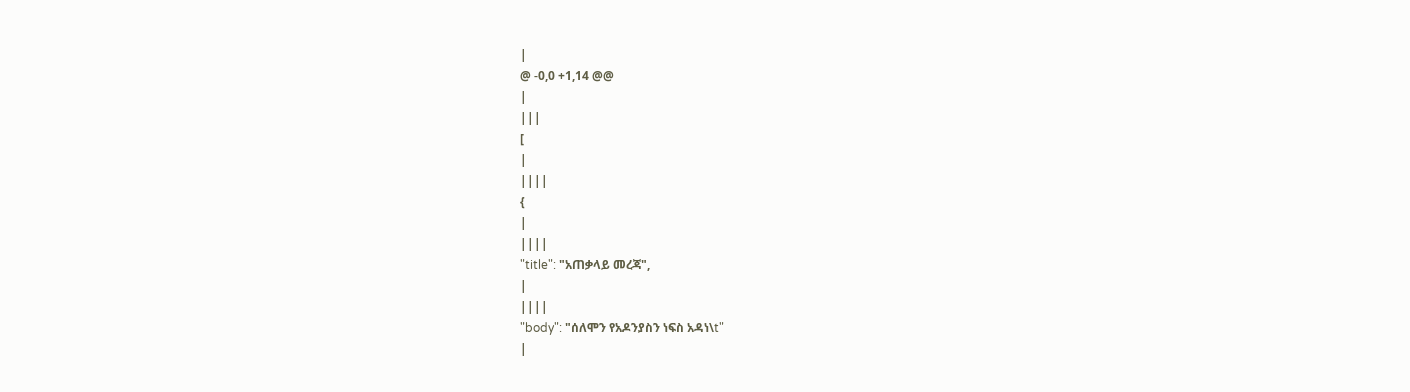|
@ -0,0 +1,14 @@
|
|||
[
|
||||
{
|
||||
"title": "አጠቃላይ መረጃ",
|
||||
"body": "ሰለሞን የአዶንያስን ነፍስ አዳነ\t"
|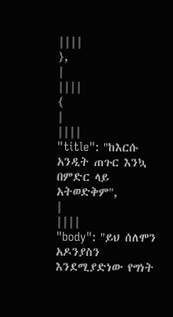||||
},
|
||||
{
|
||||
"title": "ከእርሱ አንዲት ጠጉር እንኳ በምድር ላይ አትወድቅም",
|
||||
"body": "ይህ ሰለሞን አዶንያስን እንደሚያድነው የግነት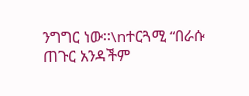ንግግር ነው፡፡\nተርጓሚ “በራሱ ጠጉር አንዳችም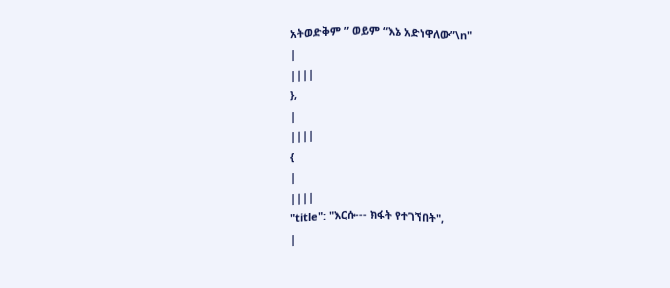አትወድቅም ” ወይም “እኔ አድነዋለው”\n"
|
||||
},
|
||||
{
|
||||
"title": "እርሱ--- ክፋት የተገኘበት",
|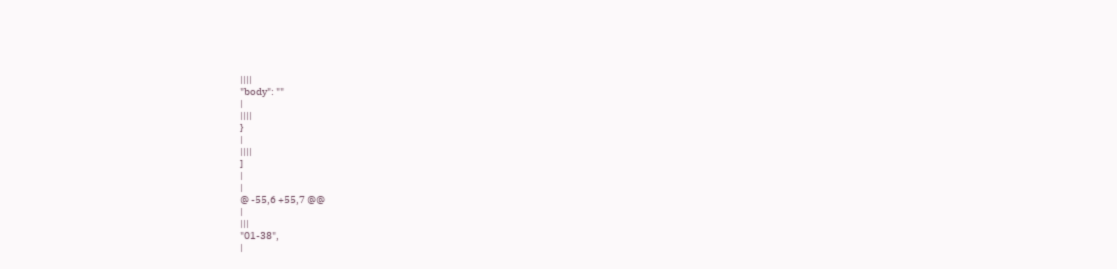||||
"body": ""
|
||||
}
|
||||
]
|
|
@ -55,6 +55,7 @@
|
|||
"01-38",
|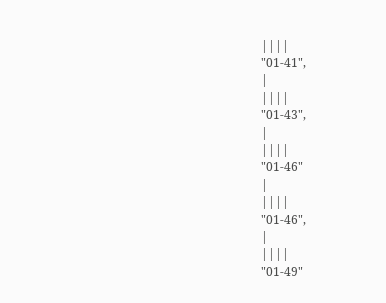||||
"01-41",
|
||||
"01-43",
|
||||
"01-46"
|
||||
"01-46",
|
||||
"01-49"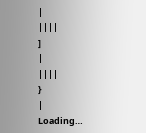|
||||
]
|
||||
}
|
Loading…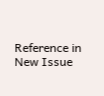Reference in New Issue